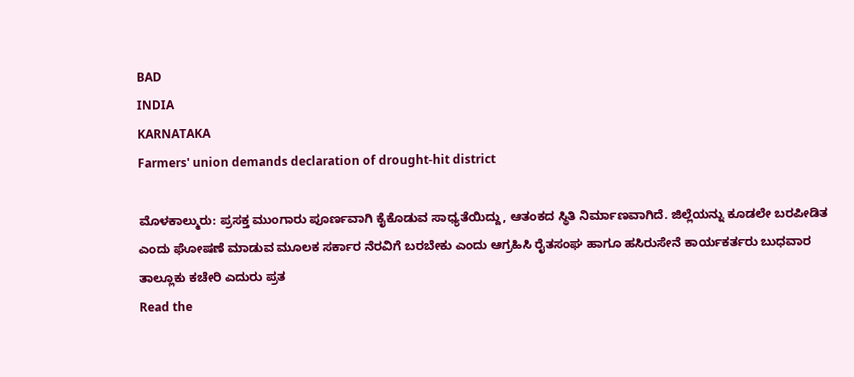BAD
INDIA
KARNATAKA
Farmers' union demands declaration of drought-hit district

ಮೊಳಕಾಲ್ಮುರು: ಪ್ರಸಕ್ತ ಮುಂಗಾರು ಪೂರ್ಣವಾಗಿ ಕೈಕೊಡುವ ಸಾಧ್ಯತೆಯಿದ್ದು, ಆತಂಕದ ಸ್ಥಿತಿ ನಿರ್ಮಾಣವಾಗಿದೆ. ಜಿಲ್ಲೆಯನ್ನು ಕೂಡಲೇ ಬರಪೀಡಿತ ಎಂದು ಘೋಷಣೆ ಮಾಡುವ ಮೂಲಕ ಸರ್ಕಾರ ನೆರವಿಗೆ ಬರಬೇಕು ಎಂದು ಆಗ್ರಹಿಸಿ ರೈತಸಂಘ ಹಾಗೂ ಹಸಿರುಸೇನೆ ಕಾರ್ಯಕರ್ತರು ಬುಧವಾರ ತಾಲ್ಲೂಕು ಕಚೇರಿ ಎದುರು ಪ್ರತ
Read the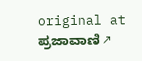original at ಪ್ರಜಾವಾಣಿ ↗